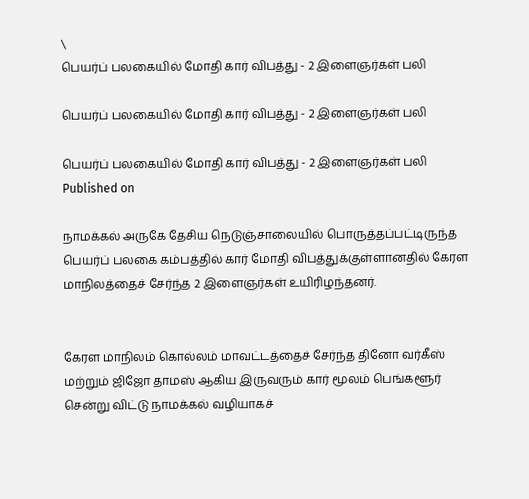\
பெயர்ப் பலகையில் மோதி கார் விபத்து - 2 இளைஞர்கள் பலி

பெயர்ப் பலகையில் மோதி கார் விபத்து - 2 இளைஞர்கள் பலி

பெயர்ப் பலகையில் மோதி கார் விபத்து - 2 இளைஞர்கள் பலி
Published on

நாமக்கல் அருகே தேசிய நெடுஞ்சாலையில் பொருத்தப்பட்டிருந்த பெயர்ப் பலகை கம்பத்தில் கார் மோதி விபத்துக்குள்ளானதில் கேரள மாநிலத்தைச் சேர்ந்த 2 இளைஞர்கள் உயிரிழந்தனர்.


கேரள மாநிலம் கொல்லம் மாவட்டத்தைச் சேர்ந்த தினோ வர்கீஸ் மற்றும் ஜிஜோ தாமஸ் ஆகிய இருவரும் கார் மூலம் பெங்களூர் சென்று விட்டு நாமக்கல் வழியாகச்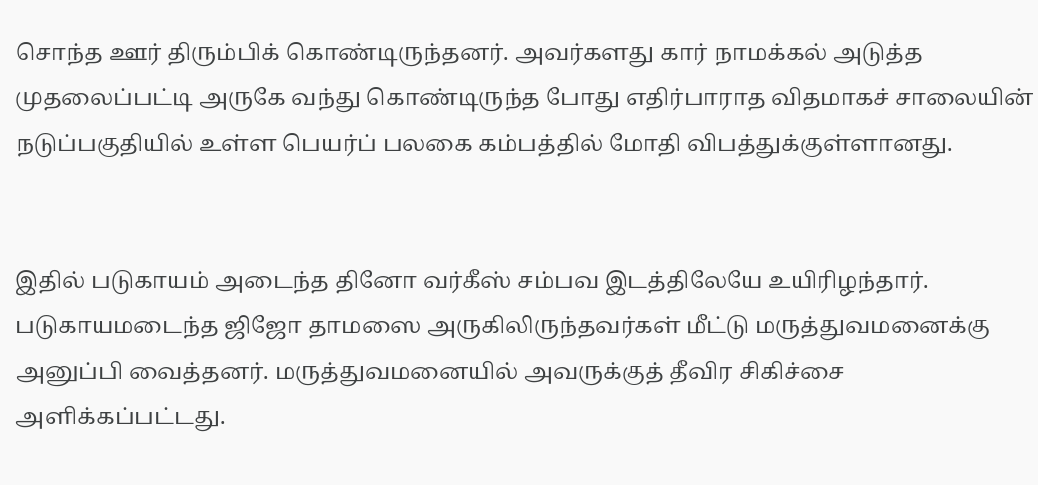சொந்த ஊர் திரும்பிக் கொண்டிருந்தனர். அவர்களது கார் நாமக்கல் அடுத்த முதலைப்பட்டி அருகே வந்து கொண்டிருந்த போது எதிர்பாராத விதமாகச் சாலையின் நடுப்பகுதியில் உள்ள பெயர்ப் பலகை கம்பத்தில் மோதி விபத்துக்குள்ளானது.


இதில் படுகாயம் அடைந்த தினோ வர்கீஸ் சம்பவ இடத்திலேயே உயிரிழந்தார். படுகாயமடைந்த ஜிஜோ தாமஸை அருகிலிருந்தவர்கள் மீட்டு மருத்துவமனைக்கு அனுப்பி வைத்தனர். மருத்துவமனையில் அவருக்குத் தீவிர சிகிச்சை அளிக்கப்பட்டது.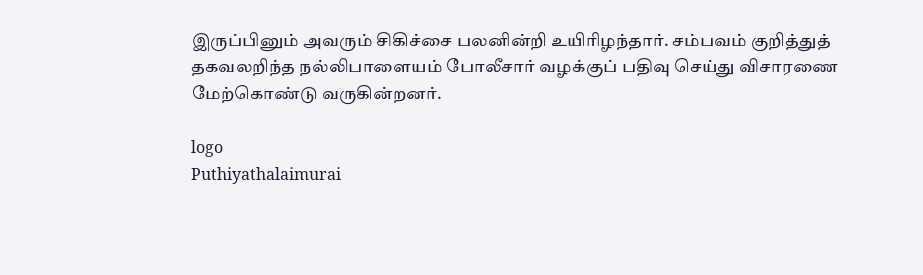இருப்பினும் அவரும் சிகிச்சை பலனின்றி உயிரிழந்தார். சம்பவம் குறித்துத் தகவலறிந்த நல்லிபாளையம் போலீசார் வழக்குப் பதிவு செய்து விசாரணை மேற்கொண்டு வருகின்றனர்.

logo
Puthiyathalaimurai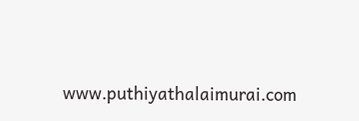www.puthiyathalaimurai.com